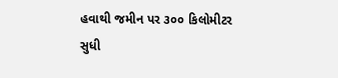હવાથી જમીન પર ૩૦૦ કિલોમીટર સુધી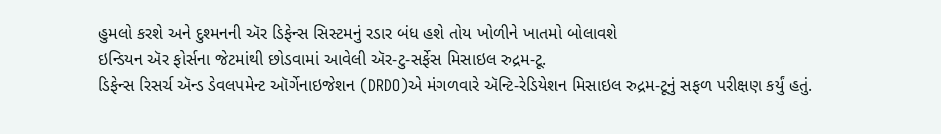હુમલો કરશે અને દુશ્મનની ઍર ડિફેન્સ સિસ્ટમનું રડાર બંધ હશે તોય ખોળીને ખાતમો બોલાવશે
ઇન્ડિયન ઍર ફોર્સના જેટમાંથી છોડવામાં આવેલી ઍર-ટુ-સર્ફેસ મિસાઇલ રુદ્રમ-ટૂ.
ડિફેન્સ રિસર્ચ ઍન્ડ ડેવલપમેન્ટ ઑર્ગેનાઇજેશન (DRDO)એ મંગળવારે ઍન્ટિ-રેડિયેશન મિસાઇલ રુદ્રમ-ટૂનું સફળ પરીક્ષણ કર્યું હતું.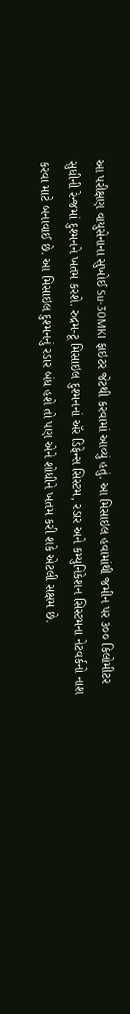આ પરીક્ષણ વાયુસેનાના સુખોઈ Su-30MKI ફાઇટર જેટથી કરવામાં આવ્યું હતું. આ મિસાઇલ હવામાંથી જમીન પર ૩૦૦ કિલોમીટર સુધીની રેન્જમાં દુશ્મનને ખતમ કરશે. રુદ્રમ-ટૂ મિસાઇલ દુશ્મનનાં ઍર ડિફેન્સ સિસ્ટમ, રડાર અને કમ્યુનિકેશન સિસ્ટમના નેટવર્કનો નાશ કરવા માટે બનાવાઈ છે. આ મિસાઇલ દુશ્મનનું રડાર બંધ હશે તો પણ એને શોધીને ખતમ કરી શકે એટલી સક્ષમ છે.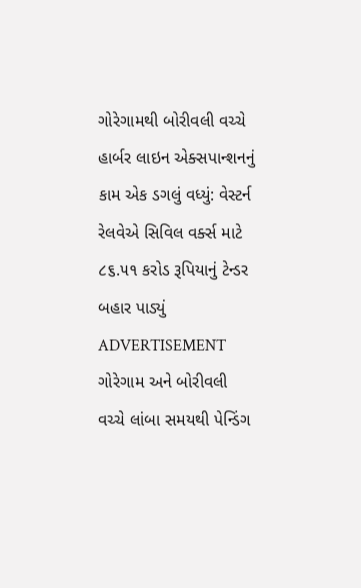ગોરેગામથી બોરીવલી વચ્ચે હાર્બર લાઇન એક્સપાન્શનનું કામ એક ડગલું વધ્યું: વેસ્ટર્ન રેલવેએ સિવિલ વર્ક્સ માટે ૮૬.૫૧ કરોડ રૂપિયાનું ટેન્ડર બહાર પાડ્યું
ADVERTISEMENT
ગોરેગામ અને બોરીવલી વચ્ચે લાંબા સમયથી પેન્ડિંગ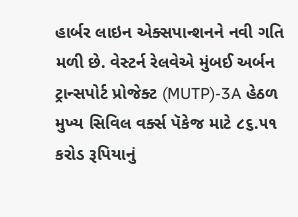હાર્બર લાઇન એક્સપાન્શનને નવી ગતિ મળી છે. વેસ્ટર્ન રેલવેએ મુંબઈ અર્બન ટ્રાન્સપોર્ટ પ્રોજેક્ટ (MUTP)-3A હેઠળ મુખ્ય સિવિલ વર્ક્સ પૅકેજ માટે ૮૬.૫૧ કરોડ રૂપિયાનું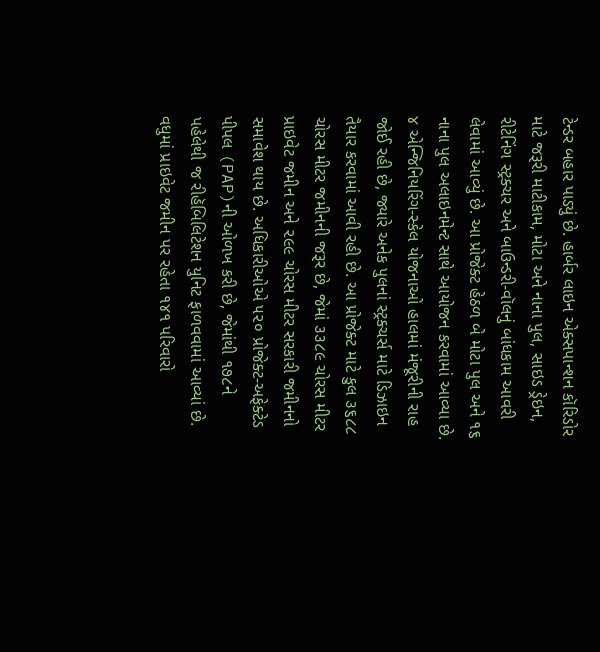ટેન્ડર બહાર પાડ્યું છે. હાર્બર લાઇન એક્સપાન્શન કૉરિડોર માટે જરૂરી માટીકામ, મોટા અને નાના પુલ, સાઇડ ડ્રેઇન, રીટેનિંગ સ્ટ્રક્ચર અને બાઉન્ડરી-વૉલનું બાંધકામ આવરી લેવામાં આવ્યું છે. આ પ્રોજેક્ટ હેઠળ બે મોટા પુલ અને ૧૬ નાના પુલ અલાઇનમેન્ટ સાથે આયોજન કરવામાં આવ્યા છે. ૪ એન્જિનિયરિંગ-સ્કેલ યોજનાઓ હાલમાં મંજૂરીની રાહ જોઈ રહી છે, જ્યારે અનેક પુલનાં સ્ટ્રક્ચર્સ માટે ડિઝાઇન તૈયાર કરવામાં આવી રહી છે. આ પ્રોજેક્ટ માટે કુલ ૩૬૮૮ ચોરસ મીટર જમીનની જરૂર છે, જેમાં ૩૩૮૯ ચોરસ મીટર પ્રાઇવેટ જમીન અને ૨૯૯ ચોરસ મીટર સરકારી જમીનનો સમાવેશ થાય છે. અધિકારીઓએ ૫૨૦ પ્રોજેક્ટ-અફેક્ટેડ પીપલ (PAP)ની ઓળખ કરી છે, જેમાંથી ૧૭૮ને પહેલેથી જ રીહૅબિલિટેશન યુનિટ ફાળવવામાં આવ્યાં છે. વધુમાં પ્રાઇવેટ જમીન પર રહેતા ૧૪૧ પરિવારો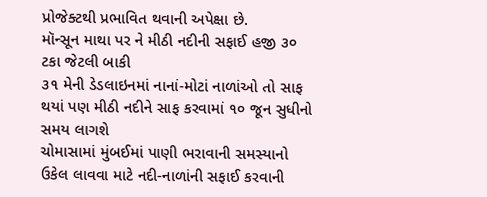પ્રોજેક્ટથી પ્રભાવિત થવાની અપેક્ષા છે.
મૉન્સૂન માથા પર ને મીઠી નદીની સફાઈ હજી ૩૦ ટકા જેટલી બાકી
૩૧ મેની ડેડલાઇનમાં નાનાં-મોટાં નાળાંઓ તો સાફ થયાં પણ મીઠી નદીને સાફ કરવામાં ૧૦ જૂન સુધીનો સમય લાગશે
ચોમાસામાં મુંબઈમાં પાણી ભરાવાની સમસ્યાનો ઉકેલ લાવવા માટે નદી-નાળાંની સફાઈ કરવાની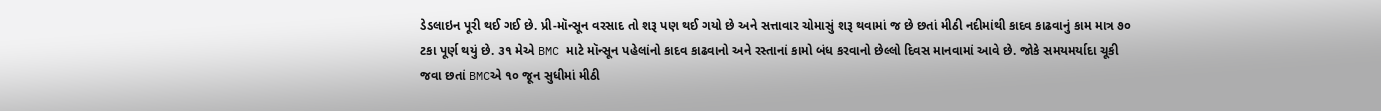ડેડલાઇન પૂરી થઈ ગઈ છે. પ્રી-મૉન્સૂન વરસાદ તો શરૂ પણ થઈ ગયો છે અને સત્તાવાર ચોમાસું શરૂ થવામાં જ છે છતાં મીઠી નદીમાંથી કાદવ કાઢવાનું કામ માત્ર ૭૦ ટકા પૂર્ણ થયું છે. ૩૧ મેએ BMC માટે મૉન્સૂન પહેલાંનો કાદવ કાઢવાનો અને રસ્તાનાં કામો બંધ કરવાનો છેલ્લો દિવસ માનવામાં આવે છે. જોકે સમયમર્યાદા ચૂકી જવા છતાં BMCએ ૧૦ જૂન સુધીમાં મીઠી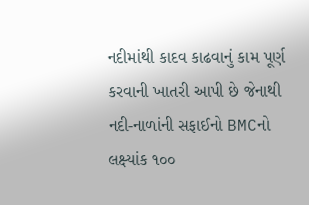નદીમાંથી કાદવ કાઢવાનું કામ પૂર્ણ કરવાની ખાતરી આપી છે જેનાથી નદી-નાળાંની સફાઈનો BMCનો લક્ષ્યાંક ૧૦૦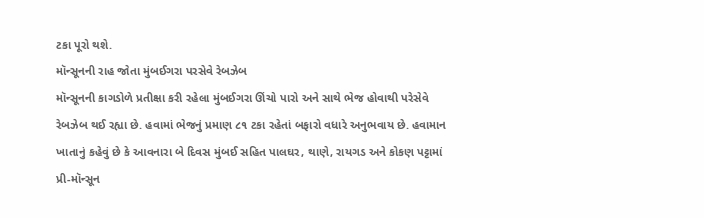ટકા પૂરો થશે.
મૉન્સૂનની રાહ જોતા મુંબઈગરા પરસેવે રેબઝેબ
મૉન્સૂનની કાગડોળે પ્રતીક્ષા કરી રહેલા મુંબઈગરા ઊંચો પારો અને સાથે ભેજ હોવાથી પરેસેવે રેબઝેબ થઈ રહ્યા છે. હવામાં ભેજનું પ્રમાણ ૮૧ ટકા રહેતાં બફારો વધારે અનુભવાય છે. હવામાન ખાતાનું કહેવું છે કે આવનારા બે દિવસ મુંબઈ સહિત પાલઘર, થાણે, રાયગડ અને કોકણ પટ્ટામાં પ્રી-મૉન્સૂન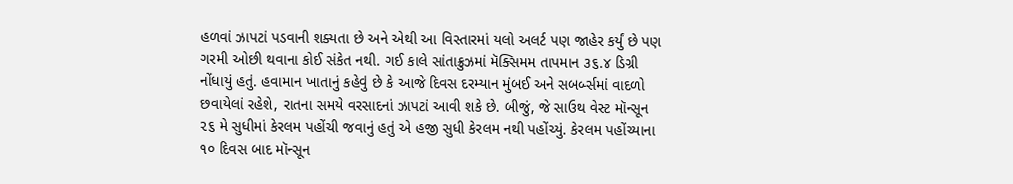હળવાં ઝાપટાં પડવાની શક્યતા છે અને એથી આ વિસ્તારમાં યલો અલર્ટ પણ જાહેર કર્યું છે પણ ગરમી ઓછી થવાના કોઈ સંકેત નથી. ગઈ કાલે સાંતાક્રુઝમાં મૅક્સિમમ તાપમાન ૩૬.૪ ડિગ્રી નોંધાયું હતું. હવામાન ખાતાનું કહેવું છે કે આજે દિવસ દરમ્યાન મુંબઈ અને સબર્બ્સમાં વાદળો છવાયેલાં રહેશે, રાતના સમયે વરસાદનાં ઝાપટાં આવી શકે છે. બીજું, જે સાઉથ વેસ્ટ મૉન્સૂન ૨૬ મે સુધીમાં કેરલમ પહોંચી જવાનું હતું એ હજી સુધી કેરલમ નથી પહોંચ્યું. કેરલમ પહોંચ્યાના ૧૦ દિવસ બાદ મૉન્સૂન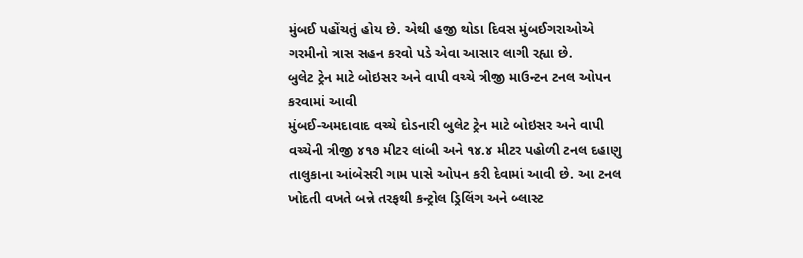મુંબઈ પહોંચતું હોય છે. એથી હજી થોડા દિવસ મુંબઈગરાઓએ ગરમીનો ત્રાસ સહન કરવો પડે એવા આસાર લાગી રહ્યા છે.
બુલેટ ટ્રેન માટે બોઇસર અને વાપી વચ્ચે ત્રીજી માઉન્ટન ટનલ ઓપન કરવામાં આવી
મુંબઈ-અમદાવાદ વચ્ચે દોડનારી બુલેટ ટ્રેન માટે બોઇસર અને વાપી વચ્ચેની ત્રીજી ૪૧૭ મીટર લાંબી અને ૧૪.૪ મીટર પહોળી ટનલ દહાણુ તાલુકાના આંબેસરી ગામ પાસે ઓપન કરી દેવામાં આવી છે. આ ટનલ ખોદતી વખતે બન્ને તરફથી કન્ટ્રોલ ડ્રિલિંગ અને બ્લાસ્ટ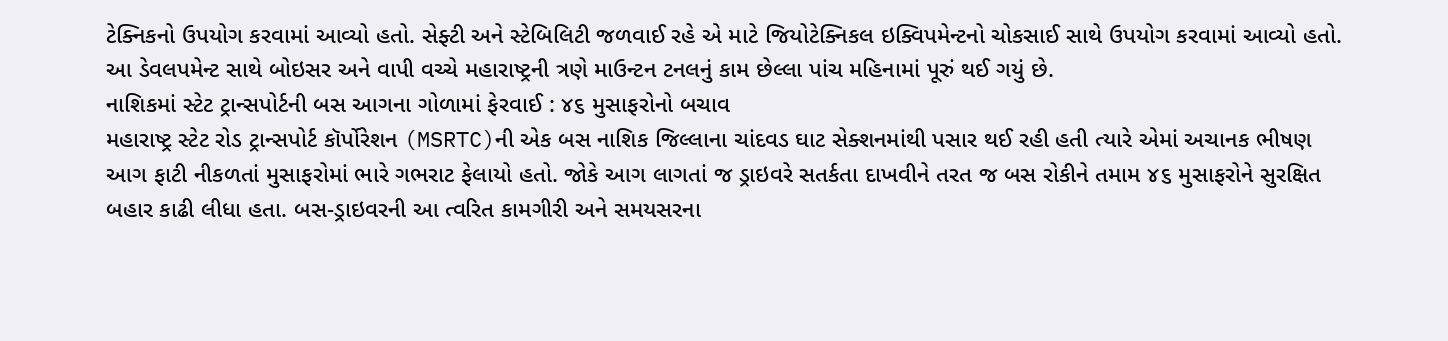ટેક્નિકનો ઉપયોગ કરવામાં આવ્યો હતો. સેફ્ટી અને સ્ટેબિલિટી જળવાઈ રહે એ માટે જિયોટેક્નિકલ ઇક્વિપમેન્ટનો ચોકસાઈ સાથે ઉપયોગ કરવામાં આવ્યો હતો. આ ડેવલપમેન્ટ સાથે બોઇસર અને વાપી વચ્ચે મહારાષ્ટ્રની ત્રણે માઉન્ટન ટનલનું કામ છેલ્લા પાંચ મહિનામાં પૂરું થઈ ગયું છે.
નાશિકમાં સ્ટેટ ટ્રાન્સપોર્ટની બસ આગના ગોળામાં ફેરવાઈ : ૪૬ મુસાફરોનો બચાવ
મહારાષ્ટ્ર સ્ટેટ રોડ ટ્રાન્સપોર્ટ કૉર્પોરેશન (MSRTC)ની એક બસ નાશિક જિલ્લાના ચાંદવડ ઘાટ સેક્શનમાંથી પસાર થઈ રહી હતી ત્યારે એમાં અચાનક ભીષણ આગ ફાટી નીકળતાં મુસાફરોમાં ભારે ગભરાટ ફેલાયો હતો. જોકે આગ લાગતાં જ ડ્રાઇવરે સતર્કતા દાખવીને તરત જ બસ રોકીને તમામ ૪૬ મુસાફરોને સુરક્ષિત બહાર કાઢી લીધા હતા. બસ-ડ્રાઇવરની આ ત્વરિત કામગીરી અને સમયસરના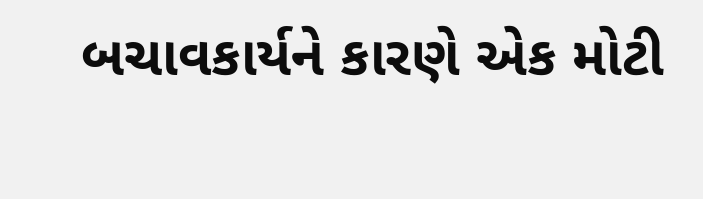બચાવકાર્યને કારણે એક મોટી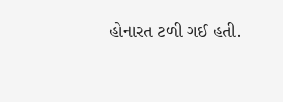હોનારત ટળી ગઈ હતી.